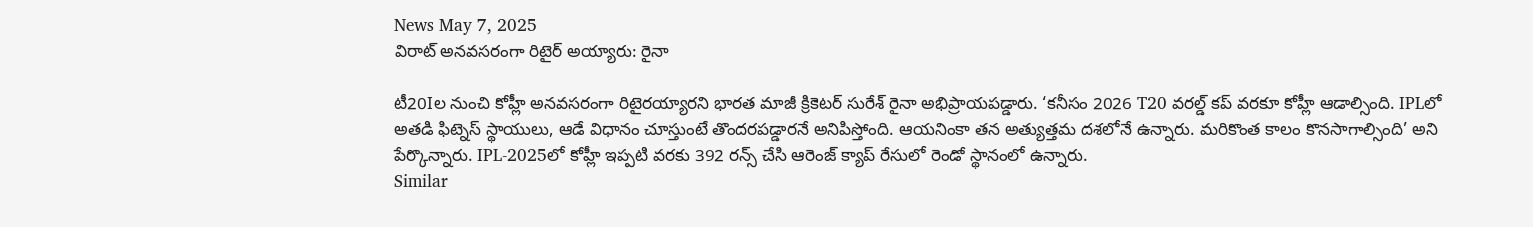News May 7, 2025
విరాట్ అనవసరంగా రిటైర్ అయ్యారు: రైనా

టీ20Iల నుంచి కోహ్లీ అనవసరంగా రిటైరయ్యారని భారత మాజీ క్రికెటర్ సురేశ్ రైనా అభిప్రాయపడ్డారు. ‘కనీసం 2026 T20 వరల్డ్ కప్ వరకూ కోహ్లీ ఆడాల్సింది. IPLలో అతడి ఫిట్నెస్ స్థాయులు, ఆడే విధానం చూస్తుంటే తొందరపడ్డారనే అనిపిస్తోంది. ఆయనింకా తన అత్యుత్తమ దశలోనే ఉన్నారు. మరికొంత కాలం కొనసాగాల్సింది’ అని పేర్కొన్నారు. IPL-2025లో కోహ్లీ ఇప్పటి వరకు 392 రన్స్ చేసి ఆరెంజ్ క్యాప్ రేసులో రెండో స్థానంలో ఉన్నారు.
Similar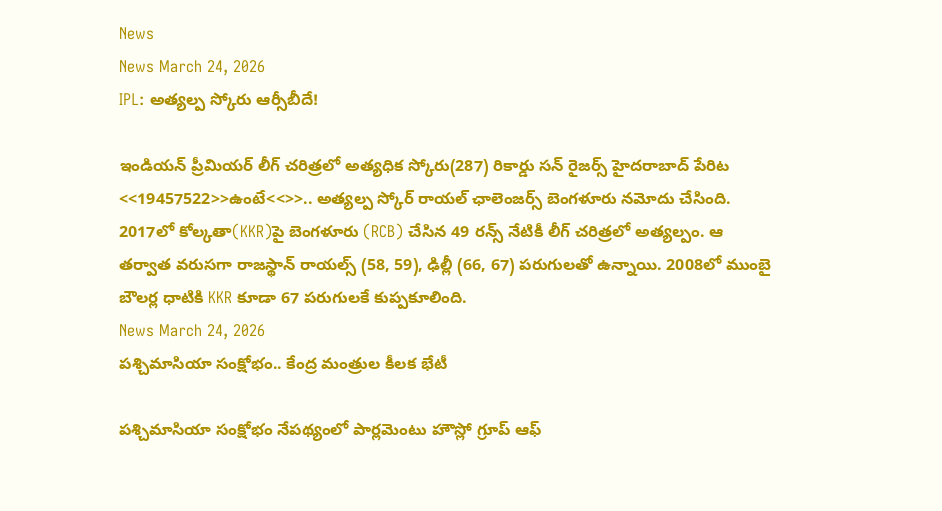News
News March 24, 2026
IPL: అత్యల్ప స్కోరు ఆర్సీబీదే!

ఇండియన్ ప్రీమియర్ లీగ్ చరిత్రలో అత్యధిక స్కోరు(287) రికార్డు సన్ రైజర్స్ హైదరాబాద్ పేరిట <<19457522>>ఉంటే<<>>.. అత్యల్ప స్కోర్ రాయల్ ఛాలెంజర్స్ బెంగళూరు నమోదు చేసింది. 2017లో కోల్కతా(KKR)పై బెంగళూరు (RCB) చేసిన 49 రన్స్ నేటికీ లీగ్ చరిత్రలో అత్యల్పం. ఆ తర్వాత వరుసగా రాజస్థాన్ రాయల్స్ (58, 59), ఢిల్లీ (66, 67) పరుగులతో ఉన్నాయి. 2008లో ముంబై బౌలర్ల ధాటికి KKR కూడా 67 పరుగులకే కుప్పకూలింది.
News March 24, 2026
పశ్చిమాసియా సంక్షోభం.. కేంద్ర మంత్రుల కీలక భేటీ

పశ్చిమాసియా సంక్షోభం నేపథ్యంలో పార్లమెంటు హౌస్లో గ్రూప్ ఆఫ్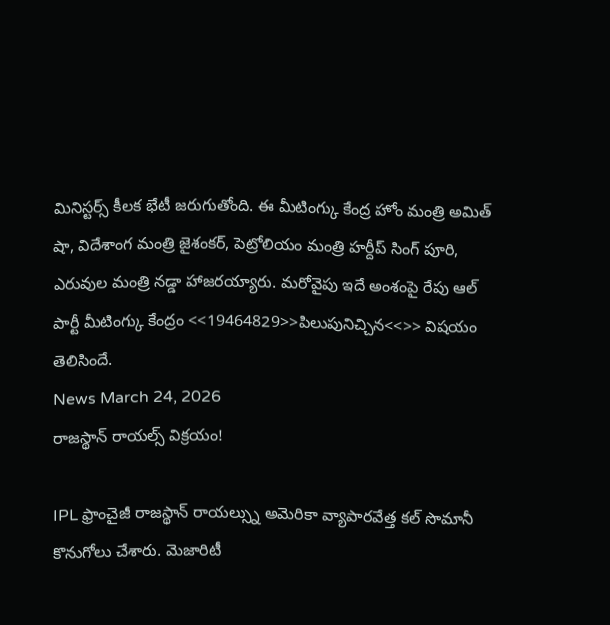మినిస్టర్స్ కీలక భేటీ జరుగుతోంది. ఈ మీటింగ్కు కేంద్ర హోం మంత్రి అమిత్ షా, విదేశాంగ మంత్రి జైశంకర్, పెట్రోలియం మంత్రి హర్దీప్ సింగ్ పూరి, ఎరువుల మంత్రి నడ్డా హాజరయ్యారు. మరోవైపు ఇదే అంశంపై రేపు ఆల్ పార్టీ మీటింగ్కు కేంద్రం <<19464829>>పిలుపునిచ్చిన<<>> విషయం తెలిసిందే.
News March 24, 2026
రాజస్థాన్ రాయల్స్ విక్రయం!

IPL ఫ్రాంచైజీ రాజస్థాన్ రాయల్స్ను అమెరికా వ్యాపారవేత్త కల్ సొమానీ కొనుగోలు చేశారు. మెజారిటీ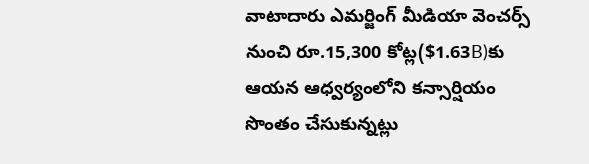వాటాదారు ఎమర్జింగ్ మీడియా వెంచర్స్ నుంచి రూ.15,300 కోట్ల($1.63B)కు ఆయన ఆధ్వర్యంలోని కన్సార్షియం సొంతం చేసుకున్నట్లు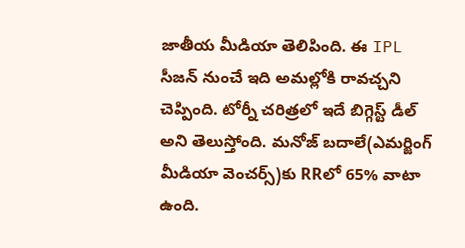జాతీయ మీడియా తెలిపింది. ఈ IPL సీజన్ నుంచే ఇది అమల్లోకి రావచ్చని చెప్పింది. టోర్నీ చరిత్రలో ఇదే బిగ్గెస్ట్ డీల్ అని తెలుస్తోంది. మనోజ్ బదాలే(ఎమర్జింగ్ మీడియా వెంచర్స్)కు RRలో 65% వాటా ఉంది.